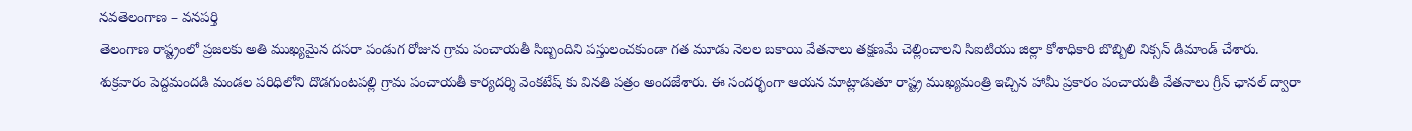నవతెలంగాణ – వనపర్తి
తెలంగాణ రాష్ట్రంలో ప్రజలకు అతి ముఖ్యమైన దసరా పండుగ రోజున గ్రామ పంచాయతీ సిబ్బందిని పస్తులంచకుండా గత మూడు నెలల బకాయి వేతనాలు తక్షణమే చెల్లించాలని సిఐటియు జిల్లా కోశాధికారి బొబ్బిలి నిక్సన్ డిమాండ్ చేశారు. శుక్రవారం పెద్దమందడి మండల పరిధిలోని దొడగుంటపల్లి గ్రామ పంచాయతీ కార్యదర్శి వెంకటేష్ కు వినతి పత్రం అందజేశారు. ఈ సందర్భంగా ఆయన మాట్లాడుతూ రాష్ట్ర ముఖ్యమంత్రి ఇచ్చిన హామీ ప్రకారం పంచాయతీ వేతనాలు గ్రీన్ ఛానల్ ద్వారా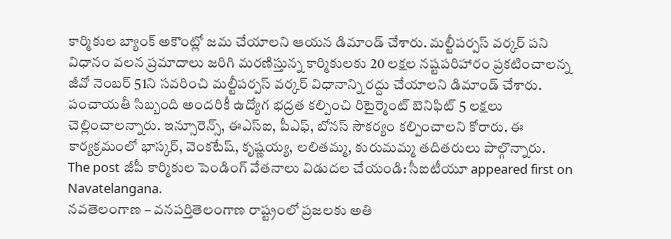కార్మికుల బ్యాంక్ అకౌంట్లో జమ చేయాలని ఆయన డిమాండ్ చేశారు. మల్టీపర్పస్ వర్కర్ పని విధానం వలన ప్రమాదాలు జరిగి మరణిస్తున్న కార్మికులకు 20 లక్షల నష్టపరిహారం ప్రకటించాలన్న జీవో నెంబర్ 51ని సవరించి మల్టీపర్పస్ వర్కర్ విధానాన్ని రద్దు చేయాలని డిమాండ్ చేశారు. పంచాయతీ సిబ్బంది అందరికీ ఉద్యోగ భద్రత కల్పించి రిటైర్మెంట్ బెనిఫిట్ 5 లక్షలు చెల్లించాలన్నారు. ఇన్సూరెన్స్, ఈఎస్ఐ, పీఎఫ్, బోనస్ సౌకర్యం కల్పించాలని కోరారు. ఈ కార్యక్రమంలో భాస్కర్, వెంకటేష్, కృష్ణయ్య, లలితమ్మ, కురుమమ్మ తదితరులు పాల్గొన్నారు.
The post జీపీ కార్మికుల పెండింగ్ వేతనాలు విడుదల చేయండి: సీఐటీయూ appeared first on Navatelangana.
నవతెలంగాణ – వనపర్తితెలంగాణ రాష్ట్రంలో ప్రజలకు అతి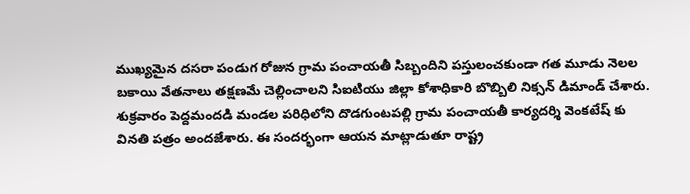ముఖ్యమైన దసరా పండుగ రోజున గ్రామ పంచాయతీ సిబ్బందిని పస్తులంచకుండా గత మూడు నెలల బకాయి వేతనాలు తక్షణమే చెల్లించాలని సిఐటియు జిల్లా కోశాధికారి బొబ్బిలి నిక్సన్ డిమాండ్ చేశారు. శుక్రవారం పెద్దమందడి మండల పరిధిలోని దొడగుంటపల్లి గ్రామ పంచాయతీ కార్యదర్శి వెంకటేష్ కు వినతి పత్రం అందజేశారు. ఈ సందర్భంగా ఆయన మాట్లాడుతూ రాష్ట్ర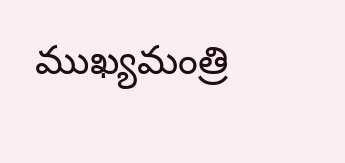ముఖ్యమంత్రి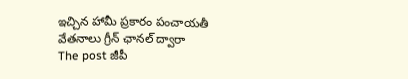ఇచ్చిన హామీ ప్రకారం పంచాయతీ వేతనాలు గ్రీన్ ఛానల్ ద్వారా
The post జీపీ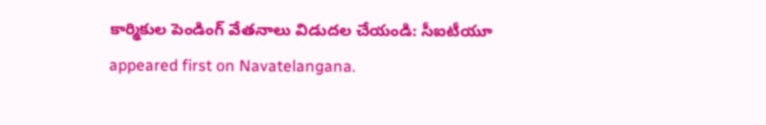కార్మికుల పెండింగ్ వేతనాలు విడుదల చేయండి: సీఐటీయూ appeared first on Navatelangana.